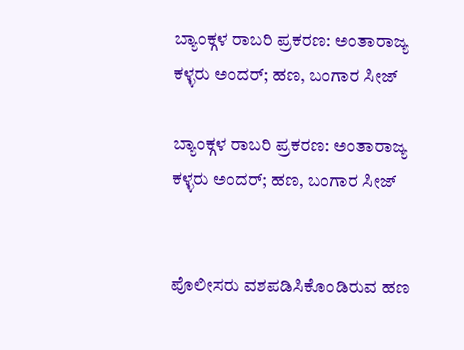ಬ್ಯಾಂಕ್ಗಳ ರಾಬರಿ ಪ್ರಕರಣ: ಅಂತಾರಾಜ್ಯ ಕಳ್ಳರು ಅಂದರ್; ಹಣ, ಬಂಗಾರ ಸೀಜ್

ಬ್ಯಾಂಕ್ಗಳ ರಾಬರಿ ಪ್ರಕರಣ: ಅಂತಾರಾಜ್ಯ ಕಳ್ಳರು ಅಂದರ್; ಹಣ, ಬಂಗಾರ ಸೀಜ್


ಪೊಲೀಸರು ವಶಪಡಿಸಿಕೊಂಡಿರುವ ಹಣ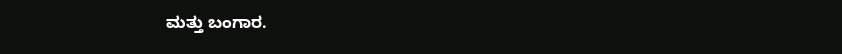ಮತ್ತು ಬಂಗಾರ.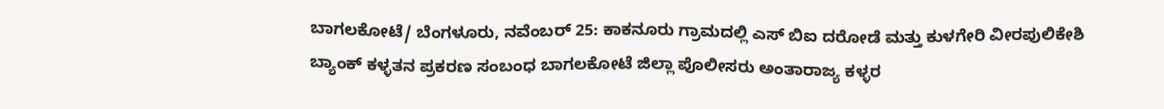ಬಾಗಲಕೋಟೆ/ ಬೆಂಗಳೂರು, ನವೆಂಬರ್ 25: ಕಾಕನೂರು ಗ್ರಾಮದಲ್ಲಿ ಎಸ್ ಬಿಐ ದರೋಡೆ ಮತ್ತು ಕುಳಗೇರಿ ವೀರಪುಲಿಕೇಶಿ ಬ್ಯಾಂಕ್ ಕಳ್ಳತನ ಪ್ರಕರಣ ಸಂಬಂಧ ಬಾಗಲಕೋಟೆ ಜಿಲ್ಲಾ ಪೊಲೀಸರು ಅಂತಾರಾಜ್ಯ ಕಳ್ಳರ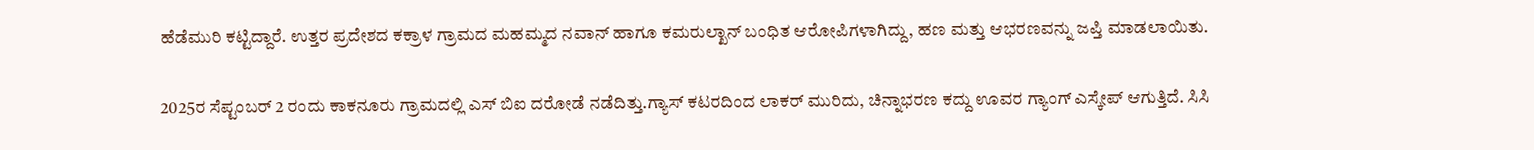ಹೆಡೆಮುರಿ ಕಟ್ಟಿದ್ದಾರೆ. ಉತ್ತರ ಪ್ರದೇಶದ ಕಕ್ರಾಳ ಗ್ರಾಮದ ಮಹಮ್ಮದ ನವಾನ್ ಹಾಗೂ ಕಮರುಲ್ಖಾನ್ ಬಂಧಿತ ಆರೋಪಿಗಳಾಗಿದ್ದು, ಹಣ ಮತ್ತು ಆಭರಣವನ್ನು ಜಪ್ತಿ ಮಾಡಲಾಯಿತು.

2025ರ ಸೆಪ್ಟಂಬರ್ 2 ರಂದು ಕಾಕನೂರು ಗ್ರಾಮದಲ್ಲಿ ಎಸ್ ಬಿಐ ದರೋಡೆ ನಡೆದಿತ್ತು.ಗ್ಯಾಸ್ ಕಟರದಿಂದ ಲಾಕರ್ ಮುರಿದು, ಚಿನ್ನಾಭರಣ ಕದ್ದು ಊವರ ಗ್ಯಾಂಗ್ ಎಸ್ಕೇಪ್ ಆಗುತ್ತಿದೆ. ಸಿಸಿ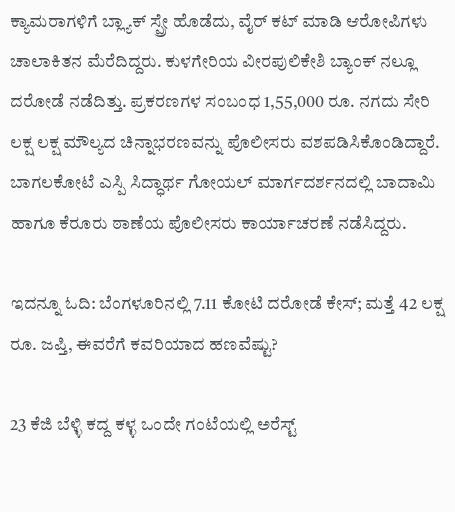ಕ್ಯಾಮರಾಗಳಿಗೆ ಬ್ಲ್ಯಾಕ್ ಸ್ಪ್ರೇ ಹೊಡೆದು, ವೈರ್ ಕಟ್ ಮಾಡಿ ಆರೋಪಿಗಳು ಚಾಲಾಕಿತನ ಮೆರೆದಿದ್ದರು. ಕುಳಗೇರಿಯ ವೀರಪುಲಿಕೇಶಿ ಬ್ಯಾಂಕ್ ನಲ್ಲೂ ದರೋಡೆ ನಡೆದಿತ್ತು. ಪ್ರಕರಣಗಳ ಸಂಬಂಧ 1,55,000 ರೂ. ನಗದು ಸೇರಿ ಲಕ್ಷ ಲಕ್ಷ ಮೌಲ್ಯದ ಚಿನ್ನಾಭರಣವನ್ನು ಪೊಲೀಸರು ವಶಪಡಿಸಿಕೊಂಡಿದ್ದಾರೆ. ಬಾಗಲಕೋಟೆ ಎಸ್ಪಿ ಸಿದ್ಧಾರ್ಥ ಗೋಯಲ್ ಮಾರ್ಗದರ್ಶನದಲ್ಲಿ ಬಾದಾಮಿ ಹಾಗೂ ಕೆರೂರು ಠಾಣೆಯ ಪೊಲೀಸರು ಕಾರ್ಯಾಚರಣೆ ನಡೆಸಿದ್ದರು.

ಇದನ್ನೂ ಓದಿ: ಬೆಂಗಳೂರಿನಲ್ಲಿ 7.11 ಕೋಟಿ ದರೋಡೆ ಕೇಸ್; ಮತ್ತೆ 42 ಲಕ್ಷ ರೂ. ಜಪ್ತಿ, ಈವರೆಗೆ ಕವರಿಯಾದ ಹಣವೆಷ್ಟು?

23 ಕೆಜಿ ಬೆಳ್ಳಿ ಕದ್ದ ಕಳ್ಳ ಒಂದೇ ಗಂಟೆಯಲ್ಲಿ ಅರೆಸ್ಟ್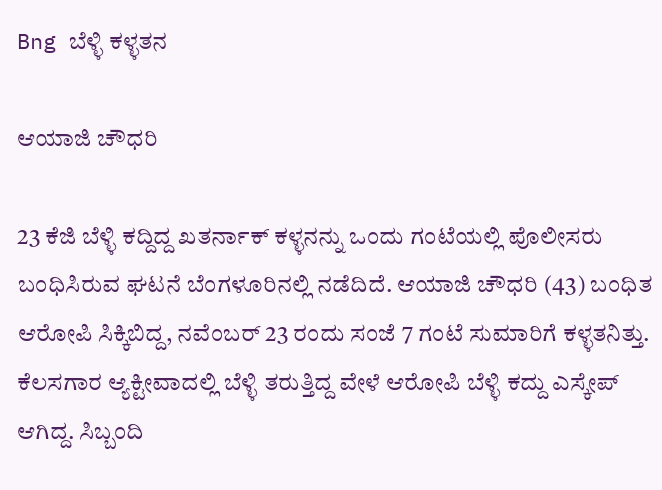Bng ಬೆಳ್ಳಿ ಕಳ್ಳತನ

ಆಯಾಜಿ ಚೌಧರಿ

23 ಕೆಜಿ ಬೆಳ್ಳಿ ಕದ್ದಿದ್ದ ಖತರ್ನಾಕ್ ಕಳ್ಳನನ್ನು ಒಂದು ಗಂಟೆಯಲ್ಲಿ ಪೊಲೀಸರು ಬಂಧಿಸಿರುವ ಘಟನೆ ಬೆಂಗಳೂರಿನಲ್ಲಿ ನಡೆದಿದೆ. ಆಯಾಜಿ ಚೌಧರಿ (43) ಬಂಧಿತ ಆರೋಪಿ ಸಿಕ್ಕಿಬಿದ್ದ, ನವೆಂಬರ್ 23 ರಂದು ಸಂಜೆ 7 ಗಂಟೆ ಸುಮಾರಿಗೆ ಕಳ್ಳತನಿತ್ತು. ಕೆಲಸಗಾರ ಆ್ಯಕ್ಟೀವಾದಲ್ಲಿ ಬೆಳ್ಳಿ ತರುತ್ತಿದ್ದ ವೇಳೆ ಆರೋಪಿ ಬೆಳ್ಳಿ ಕದ್ದು ಎಸ್ಕೇಪ್ ಆಗಿದ್ದ. ಸಿಬ್ಬಂದಿ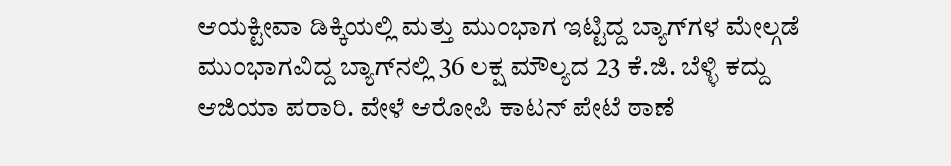ಆಯಕ್ಟೀವಾ ಡಿಕ್ಕಿಯಲ್ಲಿ ಮತ್ತು ಮುಂಭಾಗ ಇಟ್ಟಿದ್ದ ಬ್ಯಾಗ್‌ಗಳ ಮೇಲ್ಗಡೆ ಮುಂಭಾಗವಿದ್ದ ಬ್ಯಾಗ್‌ನಲ್ಲಿ 36 ಲಕ್ಷ ಮೌಲ್ಯದ 23 ಕೆ.ಜಿ. ಬೆಳ್ಳಿ ಕದ್ದು ಆಜಿಯಾ ಪರಾರಿ. ವೇಳೆ ಆರೋಪಿ ಕಾಟನ್ ಪೇಟೆ ಠಾಣೆ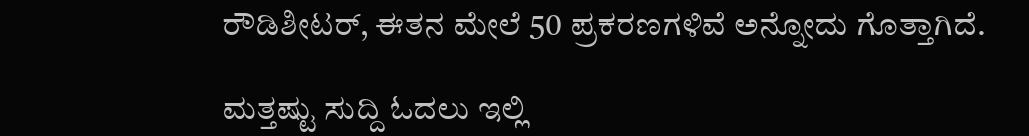ರೌಡಿಶೀಟರ್, ಈತನ ಮೇಲೆ 50 ಪ್ರಕರಣಗಳಿವೆ ಅನ್ನೋದು ಗೊತ್ತಾಗಿದೆ.

ಮತ್ತಷ್ಟು ಸುದ್ದಿ ಓದಲು ಇಲ್ಲಿ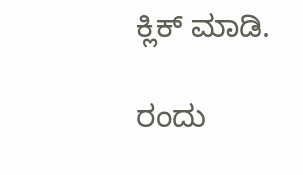ಕ್ಲಿಕ್ ಮಾಡಿ.

ರಂದು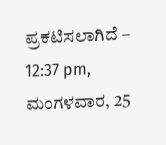ಪ್ರಕಟಿಸಲಾಗಿದೆ – 12:37 pm, ಮಂಗಳವಾರ, 25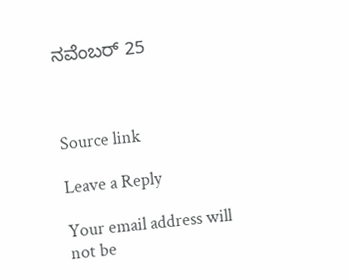ನವೆಂಬರ್ 25



Source link

Leave a Reply

Your email address will not be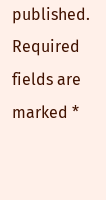published. Required fields are marked *